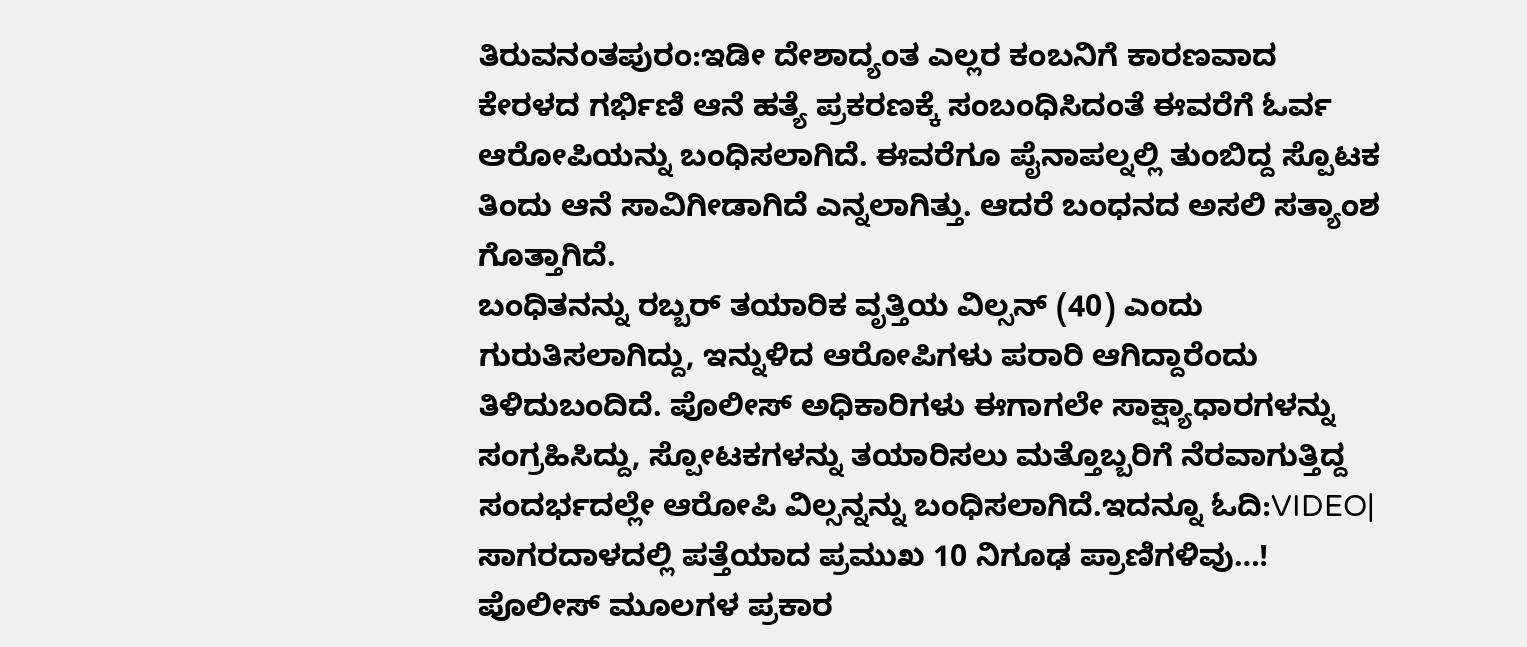ತಿರುವನಂತಪುರಂ:ಇಡೀ ದೇಶಾದ್ಯಂತ ಎಲ್ಲರ ಕಂಬನಿಗೆ ಕಾರಣವಾದ ಕೇರಳದ ಗರ್ಭಿಣಿ ಆನೆ ಹತ್ಯೆ ಪ್ರಕರಣಕ್ಕೆ ಸಂಬಂಧಿಸಿದಂತೆ ಈವರೆಗೆ ಓರ್ವ ಆರೋಪಿಯನ್ನು ಬಂಧಿಸಲಾಗಿದೆ. ಈವರೆಗೂ ಪೈನಾಪಲ್ನಲ್ಲಿ ತುಂಬಿದ್ದ ಸ್ಪೊಟಕ ತಿಂದು ಆನೆ ಸಾವಿಗೀಡಾಗಿದೆ ಎನ್ನಲಾಗಿತ್ತು. ಆದರೆ ಬಂಧನದ ಅಸಲಿ ಸತ್ಯಾಂಶ ಗೊತ್ತಾಗಿದೆ.
ಬಂಧಿತನನ್ನು ರಬ್ಬರ್ ತಯಾರಿಕ ವೃತ್ತಿಯ ವಿಲ್ಸನ್ (40) ಎಂದು ಗುರುತಿಸಲಾಗಿದ್ದು, ಇನ್ನುಳಿದ ಆರೋಪಿಗಳು ಪರಾರಿ ಆಗಿದ್ದಾರೆಂದು ತಿಳಿದುಬಂದಿದೆ. ಪೊಲೀಸ್ ಅಧಿಕಾರಿಗಳು ಈಗಾಗಲೇ ಸಾಕ್ಷ್ಯಾಧಾರಗಳನ್ನು ಸಂಗ್ರಹಿಸಿದ್ದು, ಸ್ಪೋಟಕಗಳನ್ನು ತಯಾರಿಸಲು ಮತ್ತೊಬ್ಬರಿಗೆ ನೆರವಾಗುತ್ತಿದ್ದ ಸಂದರ್ಭದಲ್ಲೇ ಆರೋಪಿ ವಿಲ್ಸನ್ನನ್ನು ಬಂಧಿಸಲಾಗಿದೆ.ಇದನ್ನೂ ಓದಿ:VIDEO| ಸಾಗರದಾಳದಲ್ಲಿ ಪತ್ತೆಯಾದ ಪ್ರಮುಖ 10 ನಿಗೂಢ ಪ್ರಾಣಿಗಳಿವು…!
ಪೊಲೀಸ್ ಮೂಲಗಳ ಪ್ರಕಾರ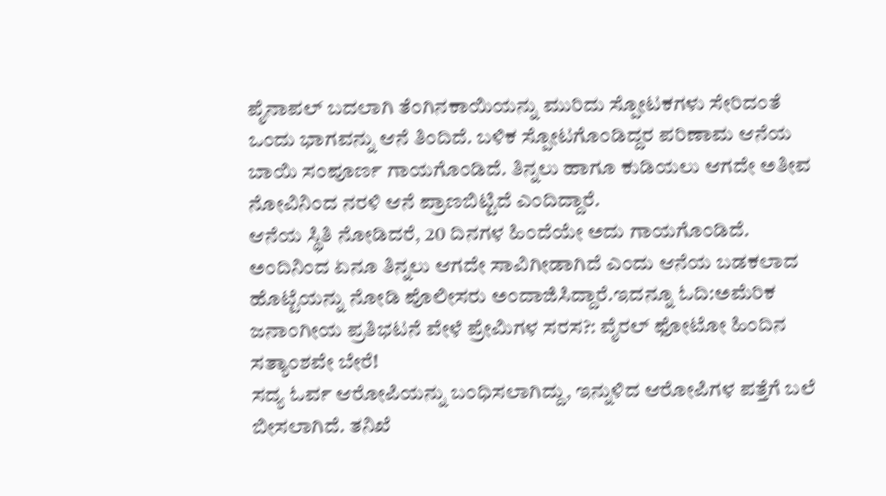ಪೈನಾಪಲ್ ಬದಲಾಗಿ ತೆಂಗಿನಕಾಯಿಯನ್ನು ಮುರಿದು ಸ್ಪೋಟಕಗಳು ಸೇರಿದಂತೆ ಒಂದು ಭಾಗವನ್ನು ಆನೆ ತಿಂದಿದೆ. ಬಳಿಕ ಸ್ಪೋಟಗೊಂಡಿದ್ದರ ಪರಿಣಾಮ ಆನೆಯ ಬಾಯಿ ಸಂಪೂರ್ಣ ಗಾಯಗೊಂಡಿದೆ. ತಿನ್ನಲು ಹಾಗೂ ಕುಡಿಯಲು ಆಗದೇ ಅತೀವ ನೋವಿನಿಂದ ನರಳಿ ಆನೆ ಪ್ರಾಣಬಿಟ್ಟಿದೆ ಎಂದಿದ್ದಾರೆ.
ಆನೆಯ ಸ್ಥಿತಿ ನೋಡಿದರೆ, 20 ದಿನಗಳ ಹಿಂದೆಯೇ ಅದು ಗಾಯಗೊಂಡಿದೆ. ಅಂದಿನಿಂದ ಏನೂ ತಿನ್ನಲು ಆಗದೇ ಸಾವಿಗೀಡಾಗಿದೆ ಎಂದು ಆನೆಯ ಬಡಕಲಾದ ಹೊಟ್ಟೆಯನ್ನು ನೋಡಿ ಪೊಲೀಸರು ಅಂದಾಜಿಸಿದ್ದಾರೆ.ಇದನ್ನೂ ಓದಿ:ಅಮೆರಿಕ ಜನಾಂಗೀಯ ಪ್ರತಿಭಟನೆ ವೇಳೆ ಪ್ರೇಮಿಗಳ ಸರಸ?: ವೈರಲ್ ಫೋಟೋ ಹಿಂದಿನ ಸತ್ಯಾಂಶವೇ ಬೇರೆ!
ಸದ್ಯ ಓರ್ವ ಆರೋಪಿಯನ್ನು ಬಂಧಿಸಲಾಗಿದ್ದು, ಇನ್ನುಳಿದ ಆರೋಪಿಗಳ ಪತ್ತೆಗೆ ಬಲೆ ಬೀಸಲಾಗಿದೆ. ತನಿಖೆ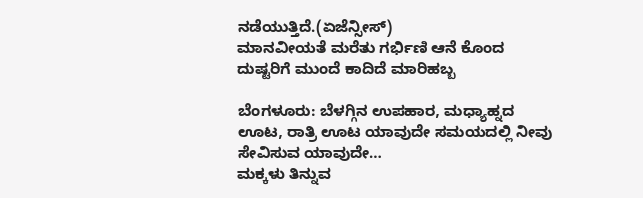ನಡೆಯುತ್ತಿದೆ.(ಏಜೆನ್ಸೀಸ್)
ಮಾನವೀಯತೆ ಮರೆತು ಗರ್ಭಿಣಿ ಆನೆ ಕೊಂದ ದುಷ್ಟರಿಗೆ ಮುಂದೆ ಕಾದಿದೆ ಮಾರಿಹಬ್ಬ

ಬೆಂಗಳೂರು: ಬೆಳಗ್ಗಿನ ಉಪಹಾರ, ಮಧ್ಯಾಹ್ನದ ಊಟ, ರಾತ್ರಿ ಊಟ ಯಾವುದೇ ಸಮಯದಲ್ಲಿ ನೀವು ಸೇವಿಸುವ ಯಾವುದೇ…
ಮಕ್ಕಳು ತಿನ್ನುವ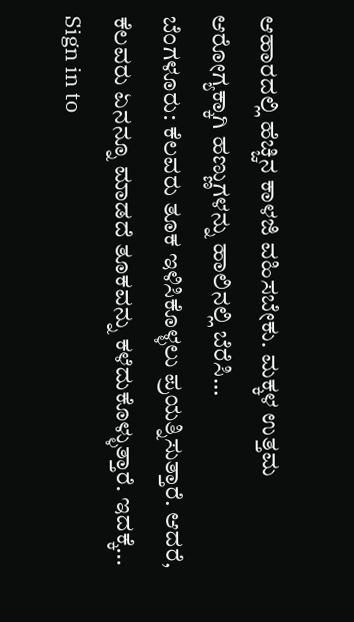ಆಹಾರದಲ್ಲಿ ಹೆಚ್ಚಿನ ಕಾಳಜಿ ವಹಿಸಬೇಕು. ಮಕ್ಕಳ ಉತ್ತಮ ಆರೋಗ್ಯಕ್ಕಾಗಿ ಹಣ್ಣುಗಳನ್ನು ಹಾಲಿನಲ್ಲಿ ಬೆರೆಸಿ…
ಬೆಂಗಳೂರು: ಕೆಲವರು ತೂಕ ಇಳಿಸಿಕೊಳ್ಳಲು ಪ್ರಯತ್ನಿಸುತ್ತಾರೆ. ಆದರೆ, ಕೆಲವರು ಏನನ್ನೂ ಮಾಡದೆ ತೂಕವನ್ನು ಕಳೆದುಕೊಳ್ಳುತ್ತಾರೆ. ಇದಕ್ಕೆ…
Sign in to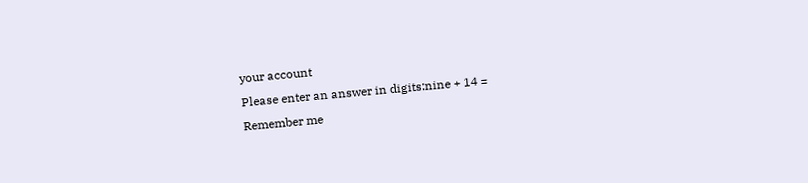your account
Please enter an answer in digits:nine + 14 =
Remember me